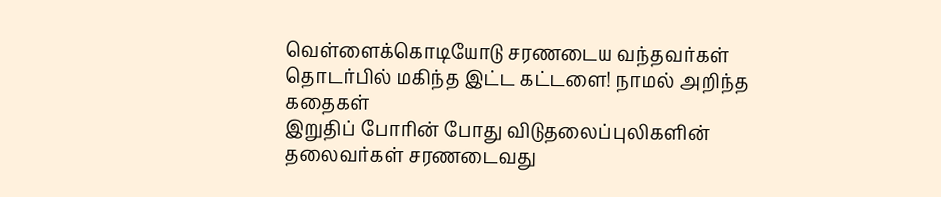வெள்ளைக்கொடியோடு சரணடைய வந்தவர்கள் தொடர்பில் மகிந்த இட்ட கட்டளை! நாமல் அறிந்த கதைகள்
இறுதிப் போரின் போது விடுதலைப்புலிகளின் தலைவர்கள் சரணடைவது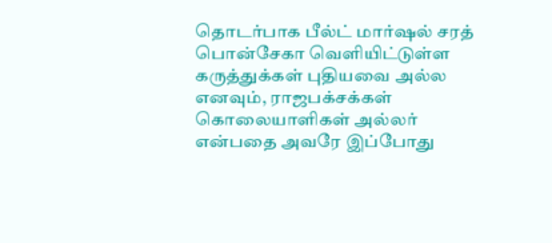தொடர்பாக பீல்ட் மார்ஷல் சரத் பொன்சேகா வெளியிட்டுள்ள கருத்துக்கள் புதியவை அல்ல எனவும், ராஜபக்சக்கள் கொலையாளிகள் அல்லர் என்பதை அவரே இப்போது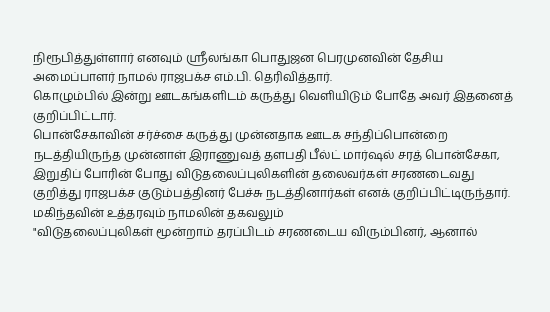நிரூபித்துள்ளார் எனவும் ஸ்ரீலங்கா பொதுஜன பெரமுனவின் தேசிய அமைப்பாளர் நாமல் ராஜபக்ச எம்.பி. தெரிவித்தார்.
கொழும்பில் இன்று ஊடகங்களிடம் கருத்து வெளியிடும் போதே அவர் இதனைத் குறிப்பிட்டார்.
பொன்சேகாவின் சர்ச்சை கருத்து முன்னதாக ஊடக சந்திப்பொன்றை நடத்தியிருந்த முன்னாள் இராணுவத் தளபதி பீல்ட் மார்ஷல் சரத் பொன்சேகா, இறுதிப் போரின் போது விடுதலைப்புலிகளின் தலைவர்கள் சரணடைவது குறித்து ராஜபக்ச குடும்பத்தினர் பேச்சு நடத்தினார்கள் எனக் குறிப்பிட்டிருந்தார்.
மகிந்தவின் உத்தரவும் நாமலின் தகவலும்
"விடுதலைப்புலிகள் மூன்றாம் தரப்பிடம் சரணடைய விரும்பினர், ஆனால்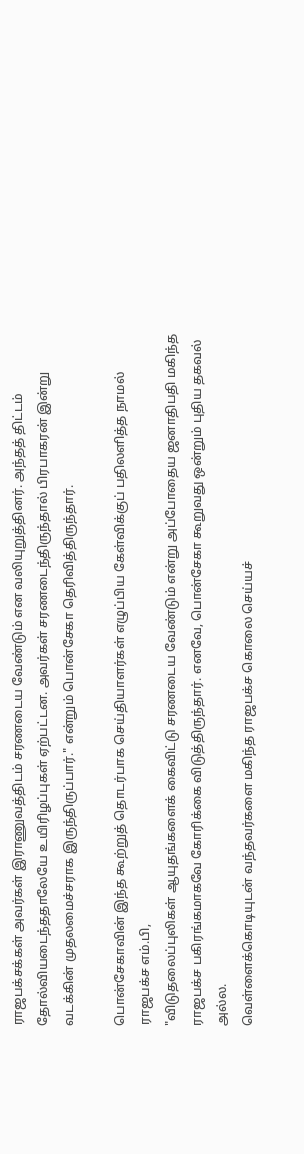ராஜபக்சக்கள் அவர்கள் இராணுவத்திடம் சரணடைய வேண்டும் என வலியுறுத்தினர். அந்தத் திட்டம் தோல்வியடைந்ததாலேயே உயிரிழப்புகள் ஏற்பட்டன. அவர்கள் சரணடைந்திருந்தால் பிரபாகரன் இன்று வடக்கின் முதலமைச்சராக இருந்திருப்பார்." என்றும் பொன்சேகா தெரிவித்திருந்தார்.

பொன்சேகாவின் இந்த கூற்றுத் தொடர்பாக செய்தியாளர்கள் எழுப்பிய கேள்விக்குப் பதிலளித்த நாமல் ராஜபக்ச எம்.பி,
"விடுதலைப்புலிகள் ஆயுதங்களைக் கைவிட்டு சரணடைய வேண்டும் என்று அப்போதைய ஜனாதிபதி மகிந்த ராஜபக்ச பகிரங்கமாகவே கோரிக்கை விடுத்திருந்தார். எனவே, பொன்சேகா கூறுவது ஒன்றும் புதிய தகவல் அல்ல.
வெள்ளைக்கொடியுடன் வந்தவர்களை மகிந்த ராஜபக்ச கொலை செய்யச்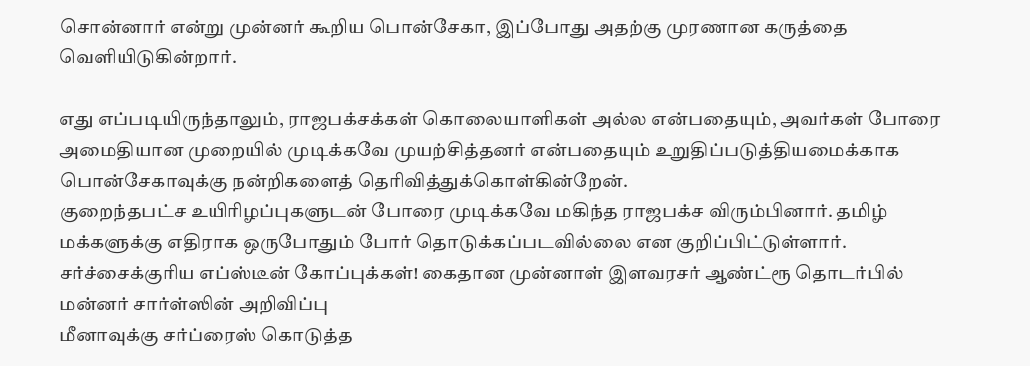சொன்னார் என்று முன்னர் கூறிய பொன்சேகா, இப்போது அதற்கு முரணான கருத்தை வெளியிடுகின்றார்.

எது எப்படியிருந்தாலும், ராஜபக்சக்கள் கொலையாளிகள் அல்ல என்பதையும், அவர்கள் போரை அமைதியான முறையில் முடிக்கவே முயற்சித்தனர் என்பதையும் உறுதிப்படுத்தியமைக்காக பொன்சேகாவுக்கு நன்றிகளைத் தெரிவித்துக்கொள்கின்றேன்.
குறைந்தபட்ச உயிரிழப்புகளுடன் போரை முடிக்கவே மகிந்த ராஜபக்ச விரும்பினார். தமிழ் மக்களுக்கு எதிராக ஒருபோதும் போர் தொடுக்கப்படவில்லை என குறிப்பிட்டுள்ளார்.
சர்ச்சைக்குரிய எப்ஸ்டீன் கோப்புக்கள்! கைதான முன்னாள் இளவரசர் ஆண்ட்ரூ தொடர்பில் மன்னர் சார்ள்ஸின் அறிவிப்பு
மீனாவுக்கு சர்ப்ரைஸ் கொடுத்த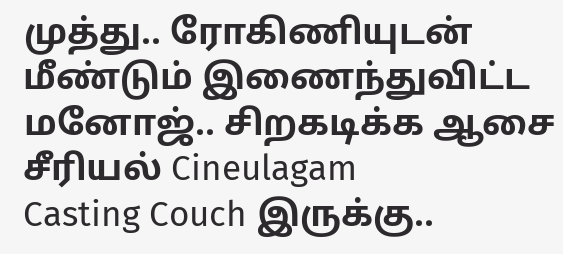முத்து.. ரோகிணியுடன் மீண்டும் இணைந்துவிட்ட மனோஜ்.. சிறகடிக்க ஆசை சீரியல் Cineulagam
Casting Couch இருக்கு..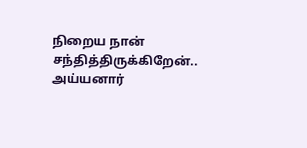நிறைய நான் சந்தித்திருக்கிறேன்.. அய்யனார்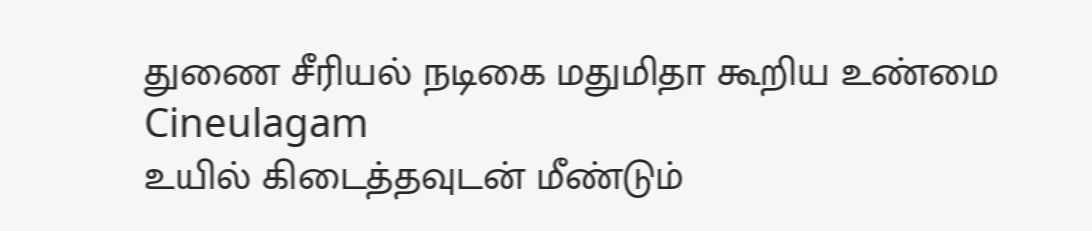துணை சீரியல் நடிகை மதுமிதா கூறிய உண்மை Cineulagam
உயில் கிடைத்தவுடன் மீண்டும்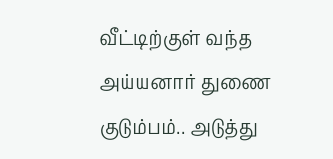வீட்டிற்குள் வந்த அய்யனார் துணை குடும்பம்.. அடுத்து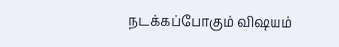நடக்கப்போகும் விஷயம்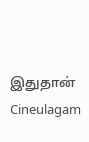இதுதான் Cineulagam